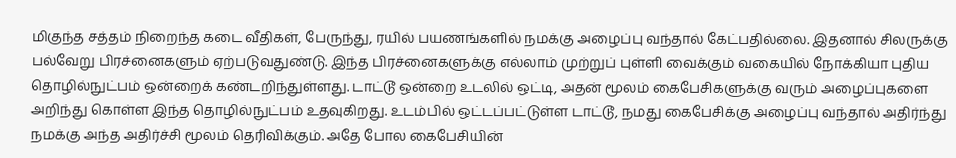மிகுந்த சத்தம் நிறைந்த கடை வீதிகள், பேருந்து, ரயில் பயணங்களில் நமக்கு அழைப்பு வந்தால் கேட்பதில்லை. இதனால் சிலருக்கு பல்வேறு பிரச்னைகளும் ஏற்படுவதுண்டு. இந்த பிரச்னைகளுக்கு எல்லாம் முற்றுப் புள்ளி வைக்கும் வகையில் நோக்கியா புதிய தொழில்நுட்பம் ஒன்றைக் கண்டறிந்துள்ளது. டாட்டூ ஒன்றை உடலில் ஒட்டி, அதன் மூலம் கைபேசிகளுக்கு வரும் அழைப்புகளை அறிந்து கொள்ள இந்த தொழில்நுட்பம் உதவுகிறது. உடம்பில் ஒட்டப்பட்டுள்ள டாட்டூ, நமது கைபேசிக்கு அழைப்பு வந்தால் அதிர்ந்து நமக்கு அந்த அதிர்ச்சி மூலம் தெரிவிக்கும். அதே போல கைபேசியின்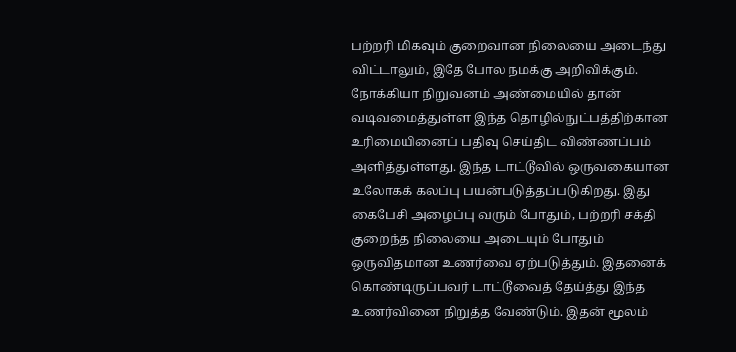பற்றரி மிகவும் குறைவான நிலையை அடைந்து விட்டாலும், இதே போல நமக்கு அறிவிக்கும். நோக்கியா நிறுவனம் அண்மையில் தான் வடிவமைத்துள்ள இந்த தொழில்நுட்பத்திற்கான உரிமையினைப் பதிவு செய்திட விண்ணப்பம் அளித்துள்ளது. இந்த டாட்டூவில் ஒருவகையான உலோகக் கலப்பு பயன்படுத்தப்படுகிறது. இது கைபேசி அழைப்பு வரும் போதும், பற்றரி சக்தி குறைந்த நிலையை அடையும் போதும் ஒருவிதமான உணர்வை ஏற்படுத்தும். இதனைக் கொண்டிருப்பவர் டாட்டூவைத் தேய்த்து இந்த உணர்வினை நிறுத்த வேண்டும். இதன் மூலம்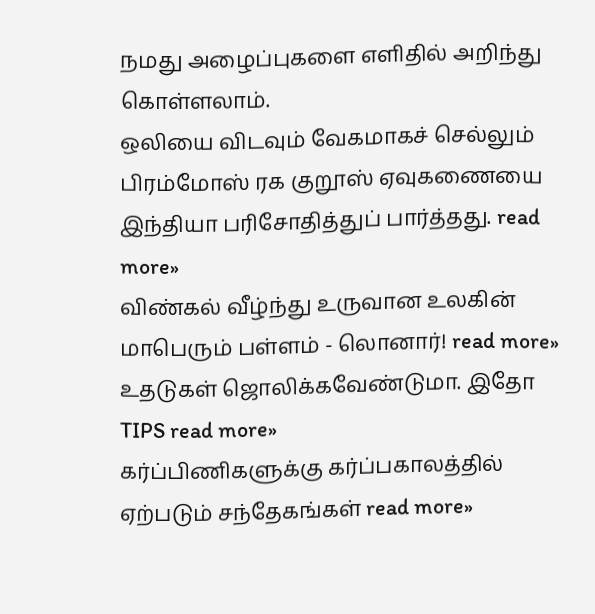நமது அழைப்புகளை எளிதில் அறிந்து கொள்ளலாம்.
ஒலியை விடவும் வேகமாகச் செல்லும் பிரம்மோஸ் ரக குறூஸ் ஏவுகணையை இந்தியா பரிசோதித்துப் பார்த்தது. read more»
விண்கல் வீழ்ந்து உருவான உலகின் மாபெரும் பள்ளம் - லொனார்! read more»
உதடுகள் ஜொலிக்கவேண்டுமா. இதோ TIPS read more»
கர்ப்பிணிகளுக்கு கர்ப்பகாலத்தில் ஏற்படும் சந்தேகங்கள் read more»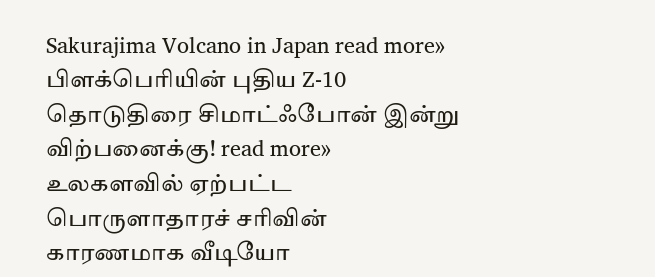Sakurajima Volcano in Japan read more»
பிளக்பெரியின் புதிய Z-10 தொடுதிரை சிமாட்ஃபோன் இன்று விற்பனைக்கு! read more»
உலகளவில் ஏற்பட்ட பொருளாதாரச் சரிவின் காரணமாக வீடியோ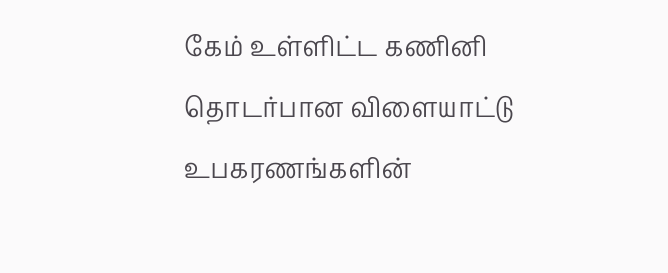கேம் உள்ளிட்ட கணினி தொடர்பான விளையாட்டு உபகரணங்களின்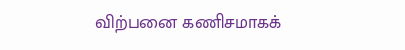விற்பனை கணிசமாகக்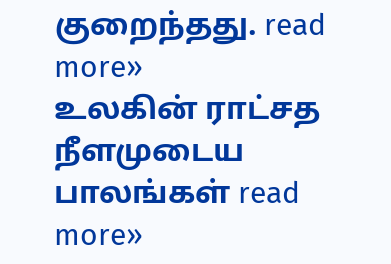குறைந்தது. read more»
உலகின் ராட்சத நீளமுடைய பாலங்கள் read more»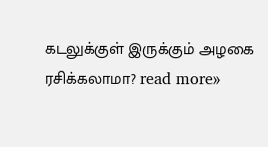கடலுக்குள் இருக்கும் அழகை ரசிக்கலாமா? read more»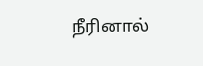நீரினால்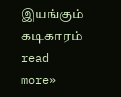இயங்கும் கடிகாரம் read more»